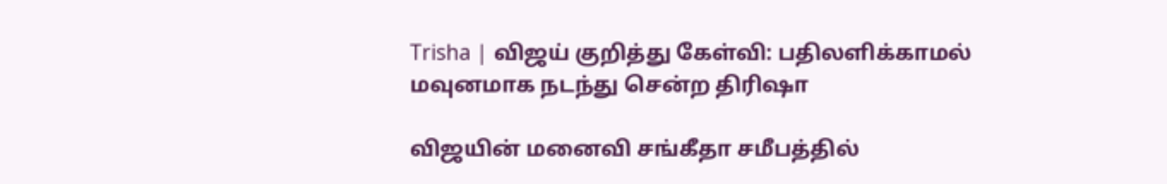Trisha | விஜய் குறித்து கேள்வி: பதிலளிக்காமல் மவுனமாக நடந்து சென்ற திரிஷா

விஜயின் மனைவி சங்கீதா சமீபத்தில்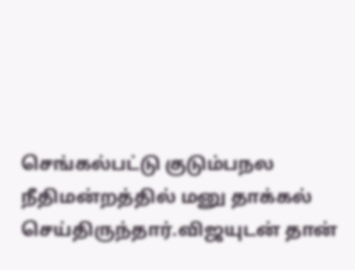செங்கல்பட்டு குடும்பநல நீதிமன்றத்தில் மனு தாக்கல் செய்திருந்தார்.விஜயுடன் தான்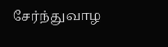சேர்ந்துவாழ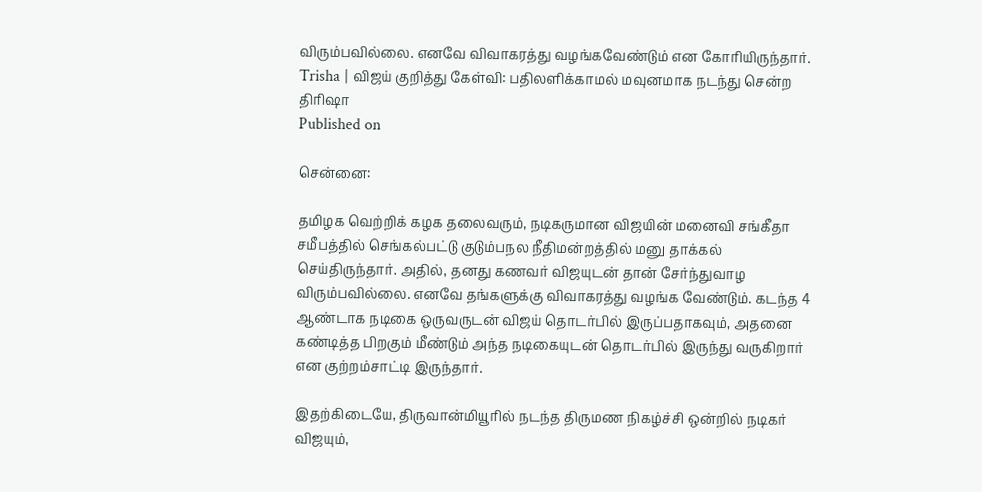விரும்பவில்லை. எனவே விவாகரத்து வழங்கவேண்டும் என கோரியிருந்தார்.
Trisha | விஜய் குறித்து கேள்வி: பதிலளிக்காமல் மவுனமாக நடந்து சென்ற திரிஷா
Published on

சென்னை:

தமிழக வெற்றிக் கழக தலைவரும், நடிகருமான விஜயின் மனைவி சங்கீதா சமீபத்தில் செங்கல்பட்டு குடும்பநல நீதிமன்றத்தில் மனு தாக்கல் செய்திருந்தார். அதில், தனது கணவர் விஜயுடன் தான் சேர்ந்துவாழ விரும்பவில்லை. எனவே தங்களுக்கு விவாகரத்து வழங்க வேண்டும். கடந்த 4 ஆண்டாக நடிகை ஒருவருடன் விஜய் தொடர்பில் இருப்பதாகவும், அதனை கண்டித்த பிறகும் மீண்டும் அந்த நடிகையுடன் தொடர்பில் இருந்து வருகிறார் என குற்றம்சாட்டி இருந்தார்.

இதற்கிடையே, திருவான்மியூரில் நடந்த திருமண நிகழ்ச்சி ஒன்றில் நடிகர் விஜயும்,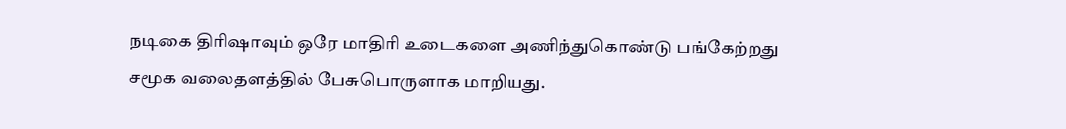நடிகை திரிஷாவும் ஒரே மாதிரி உடைகளை அணிந்துகொண்டு பங்கேற்றது சமூக வலைதளத்தில் பேசுபொருளாக மாறியது.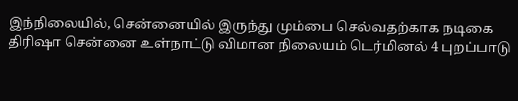இந்நிலையில், சென்னையில் இருந்து மும்பை செல்வதற்காக நடிகை திரிஷா சென்னை உள்நாட்டு விமான நிலையம் டெர்மினல் 4 புறப்பாடு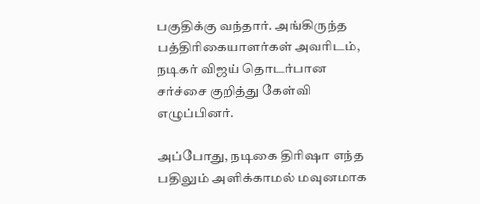பகுதிக்கு வந்தார். அங்கிருந்த பத்திரிகையாளர்கள் அவரிடம், நடிகர் விஜய் தொடர்பான சர்ச்சை குறித்து கேள்வி எழுப்பினர்.

அப்போது, நடிகை திரிஷா எந்த பதிலும் அளிக்காமல் மவுனமாக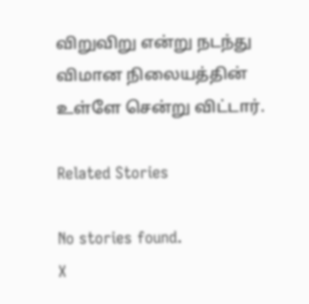விறுவிறு என்று நடந்து விமான நிலையத்தின் உள்ளே சென்று விட்டார்.

Related Stories

No stories found.
X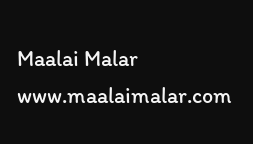Maalai Malar
www.maalaimalar.com